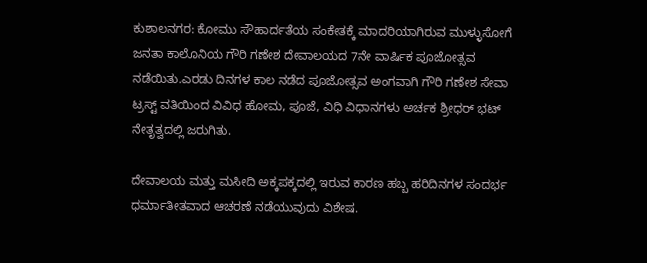ಕುಶಾಲನಗರ: ಕೋಮು ಸೌಹಾರ್ದತೆಯ ಸಂಕೇತಕ್ಕೆ ಮಾದರಿಯಾಗಿರುವ ಮುಳ್ಳುಸೋಗೆ ಜನತಾ ಕಾಲೊನಿಯ ಗೌರಿ ಗಣೇಶ ದೇವಾಲಯದ 7ನೇ ವಾರ್ಷಿಕ ಪೂಜೋತ್ಸವ ನಡೆಯಿತು.ಎರಡು ದಿನಗಳ ಕಾಲ ನಡೆದ ಪೂಜೋತ್ಸವ ಅಂಗವಾಗಿ ಗೌರಿ ಗಣೇಶ ಸೇವಾ ಟ್ರಸ್ಟ್ ವತಿಯಿಂದ ವಿವಿಧ ಹೋಮ, ಪೂಜೆ, ವಿಧಿ ವಿಧಾನಗಳು ಅರ್ಚಕ ಶ್ರೀಧರ್ ಭಟ್ ನೇತೃತ್ವದಲ್ಲಿ ಜರುಗಿತು.

ದೇವಾಲಯ ಮತ್ತು ಮಸೀದಿ‌ ಅಕ್ಕಪಕ್ಕದಲ್ಲಿ ಇರುವ ಕಾರಣ ಹಬ್ಬ ಹರಿದಿನಗಳ‌ ಸಂದರ್ಭ ಧರ್ಮಾತೀತವಾದ ಆಚರಣೆ ನಡೆಯುವುದು ವಿಶೇಷ.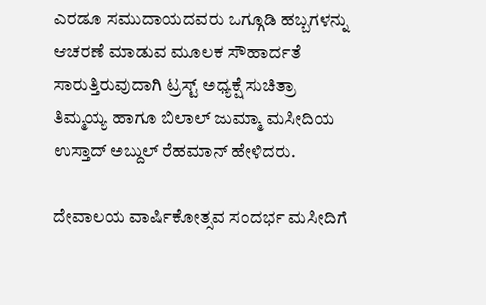ಎರಡೂ ಸಮುದಾಯದವರು ಒಗ್ಗೂಡಿ ಹಬ್ಬಗಳನ್ನು ಆಚರಣೆ ಮಾಡುವ ಮೂಲಕ ಸೌಹಾರ್ದತೆ ಸಾರುತ್ತಿರುವುದಾಗಿ ಟ್ರಸ್ಟ್‌ ಅಧ್ಯಕ್ಷೆ ಸುಚಿತ್ರಾ ತಿಮ್ಮಯ್ಯ ಹಾಗೂ ಬಿಲಾಲ್ ಜುಮ್ಮಾ ಮಸೀದಿಯ ಉಸ್ತಾದ್ ಅಬ್ದುಲ್ ರೆಹಮಾನ್ ಹೇಳಿದರು.

ದೇವಾಲಯ ವಾರ್ಷಿಕೋತ್ಸವ ಸಂದರ್ಭ ಮಸೀದಿಗೆ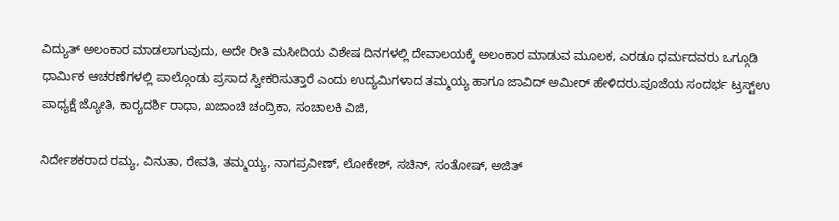ವಿದ್ಯುತ್ ಅಲಂಕಾರ ಮಾಡಲಾಗುವುದು, ಅದೇ ರೀತಿ ಮಸೀದಿಯ ವಿಶೇಷ ದಿನಗಳಲ್ಲಿ ದೇವಾಲಯಕ್ಕೆ ಅಲಂಕಾರ ಮಾಡುವ ಮೂಲಕ, ಎರಡೂ ಧರ್ಮದವರು ಒಗ್ಗೂಡಿ ಧಾರ್ಮಿಕ ಆಚರಣೆಗಳಲ್ಲಿ ಪಾಲ್ಗೊಂಡು ಪ್ರಸಾದ ಸ್ವೀಕರಿಸುತ್ತಾರೆ ಎಂದು ಉದ್ಯಮಿಗಳಾದ ತಮ್ಮಯ್ಯ ಹಾಗೂ ಜಾವಿದ್ ಅಮೀರ್ ಹೇಳಿದರು.ಪೂಜೆಯ ಸಂದರ್ಭ ಟ್ರಸ್ಟ್ಉ ಪಾಧ್ಯಕ್ಷೆ ಜ್ಯೋತಿ, ಕಾರ್‍ಯದರ್ಶಿ ರಾಧಾ, ಖಜಾಂಚಿ ಚಂದ್ರಿಕಾ, ಸಂಚಾಲಕಿ ವಿಜಿ,

ನಿರ್ದೇಶಕರಾದ ರಮ್ಯ, ವಿನುತಾ, ರೇವತಿ, ತಮ್ಮಯ್ಯ, ನಾಗಪ್ರವೀಣ್, ಲೋಕೇಶ್, ಸಚಿನ್, ಸಂತೋಷ್, ಅಜಿತ್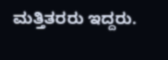ಮತ್ತಿತರರು ಇದ್ದರು.